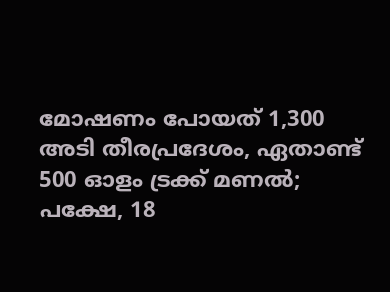മോഷണം പോയത് 1,300 അടി തീരപ്രദേശം, ഏതാണ്ട് 500 ഓളം ട്രക്ക് മണൽ; പക്ഷേ, 18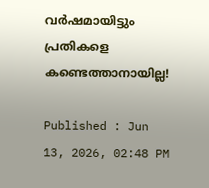വർഷമായിട്ടും പ്രതികളെ കണ്ടെത്താനായില്ല!

Published : Jun 13, 2026, 02:48 PM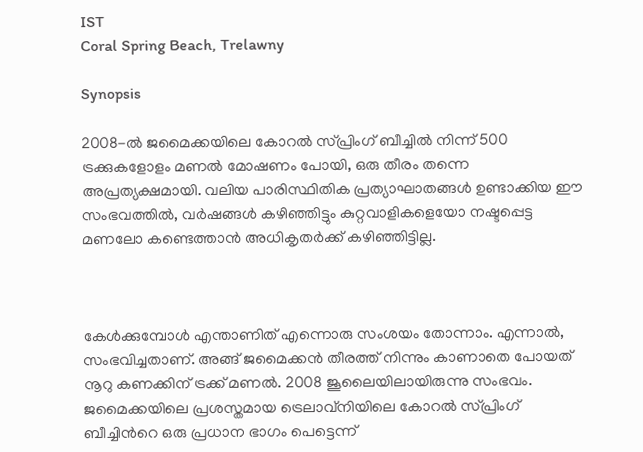IST
Coral Spring Beach, Trelawny

Synopsis

2008-ൽ ജമൈക്കയിലെ കോറൽ സ്പ്രിംഗ് ബീച്ചിൽ നിന്ന് 500 ട്രക്കുകളോളം മണൽ മോഷണം പോയി, ഒരു തീരം തന്നെ അപ്രത്യക്ഷമായി. വലിയ പാരിസ്ഥിതിക പ്രത്യാഘാതങ്ങൾ ഉണ്ടാക്കിയ ഈ സംഭവത്തിൽ, വർഷങ്ങൾ കഴിഞ്ഞിട്ടും കുറ്റവാളികളെയോ നഷ്ടപ്പെട്ട മണലോ കണ്ടെത്താൻ അധികൃതർക്ക് കഴിഞ്ഞിട്ടില്ല.



കേൾക്കുമ്പോൾ എന്താണിത് എന്നൊരു സംശയം തോന്നാം. എന്നാൽ, സംഭവിച്ചതാണ്. അങ്ങ് ജമൈക്കൻ തീരത്ത് നിന്നും കാണാതെ പോയത് നൂറു കണക്കിന് ട്രക്ക് മണൽ. 2008 ജൂലൈയിലായിരുന്നു സംഭവം. ജമൈക്കയിലെ പ്രശസ്തമായ ട്രെലാവ്‌നിയിലെ കോറൽ സ്പ്രിംഗ് ബീച്ചിന്‍റെ ഒരു പ്രധാന ഭാഗം പെട്ടെന്ന്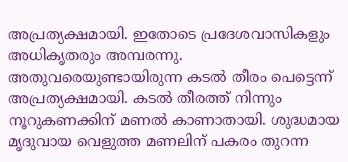അപ്രത്യക്ഷമായി. ഇതോടെ പ്രദേശവാസികളും അധികൃതരും അമ്പരന്നു. അതുവരെയുണ്ടായിരുന്ന കടൽ തീരം പെട്ടെന്ന് അപ്രത്യക്ഷമായി. കടൽ തീരത്ത് നിന്നും നൂറുകണക്കിന് മണൽ കാണാതായി. ശുദ്ധമായ മൃദുവായ വെളുത്ത മണലിന് പകരം തുറന്ന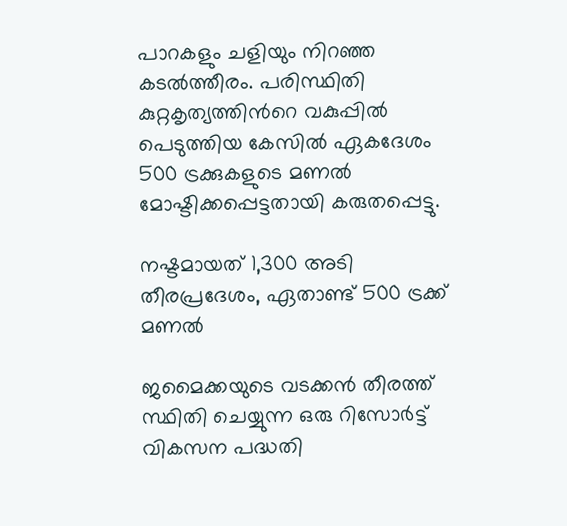പാറകളും ചളിയും നിറഞ്ഞ കടൽത്തീരം. പരിസ്ഥിതി കുറ്റകൃത്യത്തിന്‍റെ വകുപ്പിൽ പെടുത്തിയ കേസിൽ ഏകദേശം 500 ട്രക്കുകളുടെ മണൽ മോഷ്ടിക്കപ്പെട്ടതായി കരുതപ്പെട്ടു.

നഷ്ടമായത് 1,300 അടി തീരപ്രദേശം, ഏതാണ്ട് 500 ട്രക്ക് മണൽ

ജമൈക്കയുടെ വടക്കൻ തീരത്ത് സ്ഥിതി ചെയ്യുന്ന ഒരു റിസോർട്ട് വികസന പദ്ധതി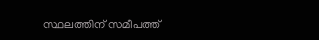സ്ഥലത്തിന് സമീപത്ത്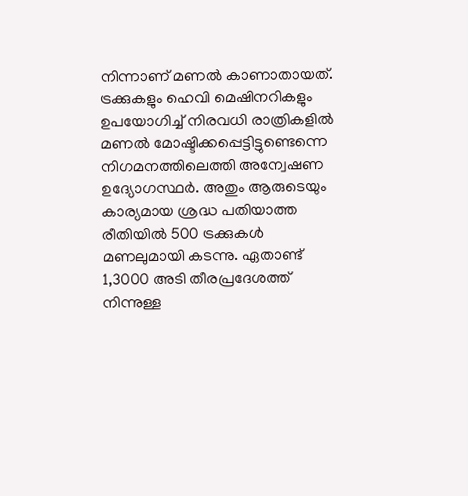നിന്നാണ് മണൽ കാണാതായത്. ട്രക്കുകളും ഹെവി മെഷിനറികളും ഉപയോഗിച്ച് നിരവധി രാത്രികളിൽ മണൽ മോഷ്ടിക്കപ്പെട്ടിട്ടുണ്ടെന്നെ നിഗമനത്തിലെത്തി അന്വേഷണ ഉദ്യോഗസ്ഥർ. അതും ആരുടെയും കാര്യമായ ശ്രദ്ധ പതിയാത്ത രീതിയിൽ 500 ട്രക്കുകൾ മണലുമായി കടന്നു. ഏതാണ്ട് 1,3000 അടി തീരപ്രദേശത്ത് നിന്നുള്ള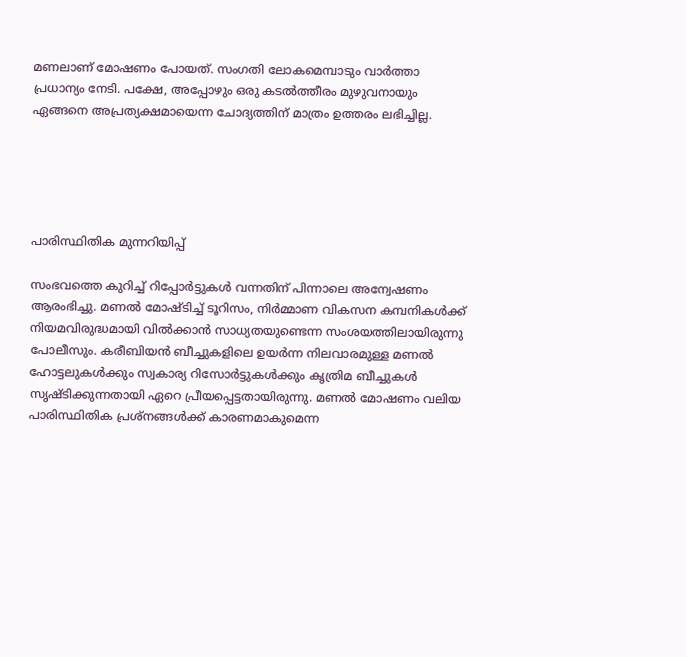മണലാണ് മോഷണം പോയത്. സംഗതി ലോകമെമ്പാടും വാർത്താ പ്രധാന്യം നേടി. പക്ഷേ, അപ്പോഴും ഒരു കടൽത്തീരം മുഴുവനായും ഏങ്ങനെ അപ്രത്യക്ഷമായെന്ന ചോദ്യത്തിന് മാത്രം ഉത്തരം ലഭിച്ചില്ല.





പാരിസ്ഥിതിക മുന്നറിയിപ്പ്

സംഭവത്തെ കുറിച്ച് റിപ്പോർട്ടുകൾ വന്നതിന് പിന്നാലെ അന്വേഷണം ആരംഭിച്ചു. മണൽ മോഷ്ടിച്ച് ടൂറിസം, നിർമ്മാണ വികസന കമ്പനികൾക്ക് നിയമവിരുദ്ധമായി വിൽക്കാൻ സാധ്യതയുണ്ടെന്ന സംശയത്തിലായിരുന്നു പോലീസും. കരീബിയൻ ബീച്ചുകളിലെ ഉയർന്ന നിലവാരമുള്ള മണൽ ഹോട്ടലുകൾക്കും സ്വകാര്യ റിസോർട്ടുകൾക്കും കൃത്രിമ ബീച്ചുകൾ സൃഷ്ടിക്കുന്നതായി ഏറെ പ്രീയപ്പെട്ടതായിരുന്നു. മണൽ മോഷണം വലിയ പാരിസ്ഥിതിക പ്രശ്നങ്ങൾക്ക് കാരണമാകുമെന്ന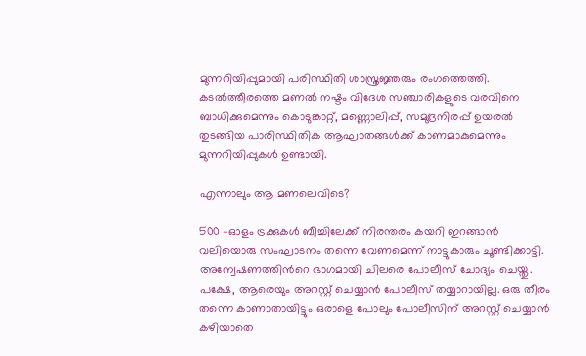മുന്നറിയിപ്പുമായി പരിസ്ഥിതി ശാസ്ത്രജ്ഞരും രംഗത്തെത്തി. കടൽത്തീരത്തെ മണൽ നഷ്ടം വിദേശ സഞ്ചാരികളുടെ വരവിനെ ബാധിക്കുമെന്നും കൊടുങ്കാറ്റ്, മണ്ണൊലിപ്പ്, സമുദ്രനിരപ്പ് ഉയരൽ തുടങ്ങിയ പാരിസ്ഥിതിക ആഘാതങ്ങൾക്ക് കാണമാകുമെന്നും മുന്നറിയിപ്പുകൾ ഉണ്ടായി.

എന്നാലും ആ മണലെവിടെ?

500 -ഓളം ട്രക്കുകൾ ബീച്ചിലേക്ക് നിരന്തരം കയറി ഇറങ്ങാൻ വലിയൊരു സംഘാടനം തന്നെ വേണമെന്ന് നാട്ടുകാരും ചൂണ്ടിക്കാട്ടി. അന്വേഷണത്തിന്‍റെ ഭാഗമായി ചിലരെ പോലീസ് ചോദ്യം ചെയ്തു. പക്ഷേ, ആരെയും അറസ്റ്റ് ചെയ്യാൻ പോലീസ് തയ്യാറായില്ല. ഒരു തീരം തന്നെ കാണാതായിട്ടും ഒരാളെ പോലും പോലീസിന് അറസ്റ്റ് ചെയ്യാൻ കഴിയാതെ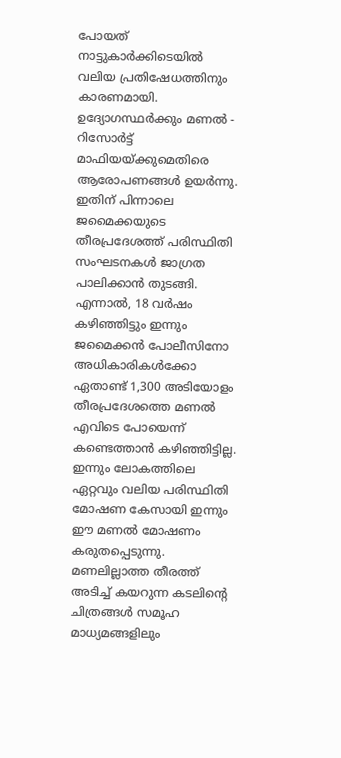പോയത് നാട്ടുകാർക്കിടെയിൽ വലിയ പ്രതിഷേധത്തിനും കാരണമായി. ഉദ്യോഗസ്ഥർക്കും മണൽ - റിസോർട്ട് മാഫിയയ്ക്കുമെതിരെ ആരോപണങ്ങൾ ഉയർന്നു. ഇതിന് പിന്നാലെ ജമൈക്കയുടെ തീരപ്രദേശത്ത് പരിസ്ഥിതി സംഘടനകൾ ജാഗ്രത പാലിക്കാൻ തുടങ്ങി. എന്നാൽ, 18 വർഷം കഴിഞ്ഞിട്ടും ഇന്നും ജമൈക്കൻ പോലീസിനോ അധികാരികൾക്കോ ഏതാണ്ട് 1,300 അടിയോളം തീരപ്രദേശത്തെ മണൽ എവിടെ പോയെന്ന് കണ്ടെത്താൻ കഴിഞ്ഞിട്ടില്ല. ഇന്നും ലോകത്തിലെ ഏറ്റവും വലിയ പരിസ്ഥിതി മോഷണ കേസായി ഇന്നും ഈ മണൽ മോഷണം കരുതപ്പെടുന്നു. മണലില്ലാത്ത തീരത്ത് അടിച്ച് കയറുന്ന കടലിന്‍റെ ചിത്രങ്ങൾ സമൂഹ മാധ്യമങ്ങളിലും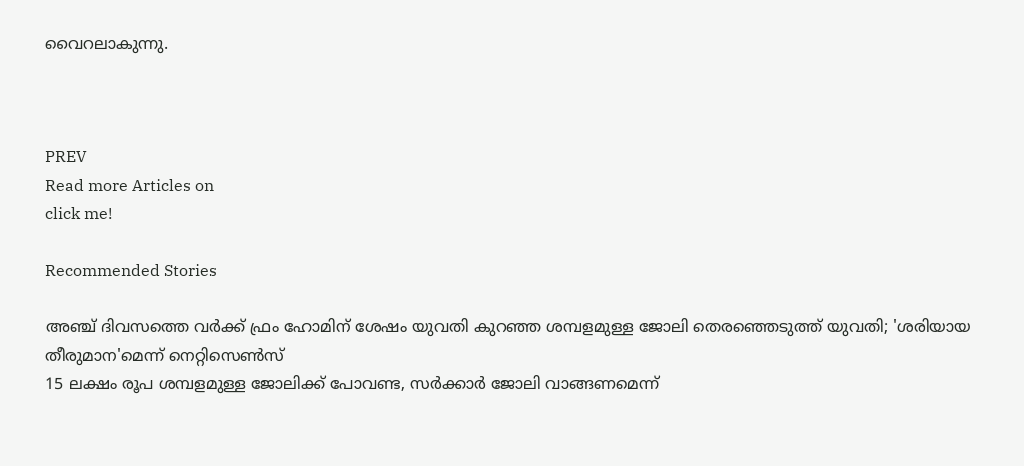വൈറലാകുന്നു.



PREV
Read more Articles on
click me!

Recommended Stories

അഞ്ച് ദിവസത്തെ വർക്ക് ഫ്രം ഹോമിന് ശേഷം യുവതി കുറഞ്ഞ ശമ്പളമുള്ള ജോലി തെരഞ്ഞെടുത്ത് യുവതി; 'ശരിയായ തീരുമാന'മെന്ന് നെറ്റിസെൺസ്
15 ലക്ഷം രൂപ ശമ്പളമുള്ള ജോലിക്ക് പോവണ്ട, സർക്കാർ ജോലി വാങ്ങണമെന്ന്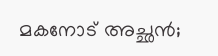മകനോട് അച്ഛൻ;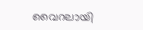വൈറലായി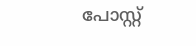പോസ്റ്റ്